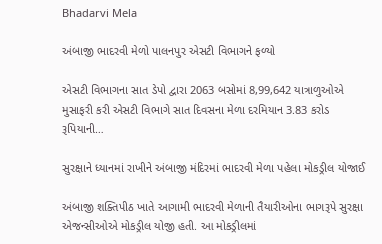Bhadarvi Mela

અંબાજી ભાદરવી મેળો પાલનપુર એસટી વિભાગને ફળ્યો

એસટી વિભાગના સાત ડેપો દ્વારા 2063 બસોમાં 8,99,642 યાત્રાળુઓએ મુસાફરી કરી એસટી વિભાગે સાત દિવસના મેળા દરમિયાન 3.83 કરોડ રૂપિયાની…

સુરક્ષાને ધ્યાનમાં રાખીને અંબાજી મંદિરમાં ભાદરવી મેળા પહેલા મોકડ્રીલ યોજાઈ

અંબાજી શક્તિપીઠ ખાતે આગામી ભાદરવી મેળાની તૈયારીઓના ભાગરૂપે સુરક્ષા એજન્સીઓએ મોકડ્રીલ યોજી હતી. આ મોકડ્રીલમાં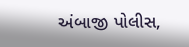અંબાજી પોલીસ,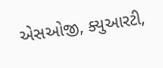એસઓજી, ક્યુઆરટી,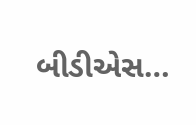બીડીએસ…